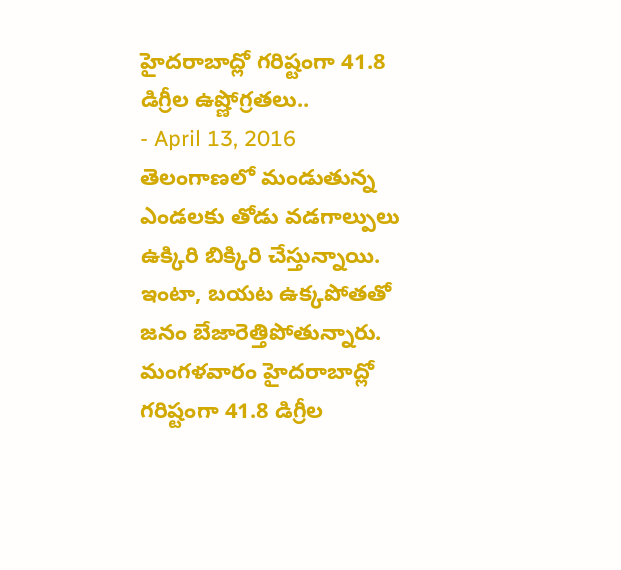హైదరాబాద్లో గరిష్టంగా 41.8 డిగ్రీల ఉష్ణోగ్రతలు..
- April 13, 2016
తెలంగాణలో మండుతున్న ఎండలకు తోడు వడగాల్పులు ఉక్కిరి బిక్కిరి చేస్తున్నాయి. ఇంటా, బయట ఉక్కపోతతో జనం బేజారెత్తిపోతున్నారు. మంగళవారం హైదరాబాద్లో గరిష్టంగా 41.8 డిగ్రీల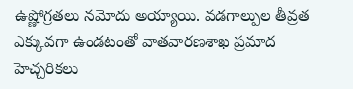ఉష్ణోగ్రతలు నమోదు అయ్యాయి. వడగాల్పుల తీవ్రత ఎక్కువగా ఉండటంతో వాతవారణశాఖ ప్రమాద హెచ్చరికలు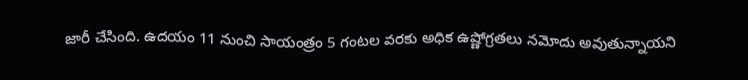జారీ చేసింది. ఉదయం 11 నుంచి సాయంత్రం 5 గంటల వరకు అధిక ఉష్ణోగ్రతలు నమోదు అవుతున్నాయని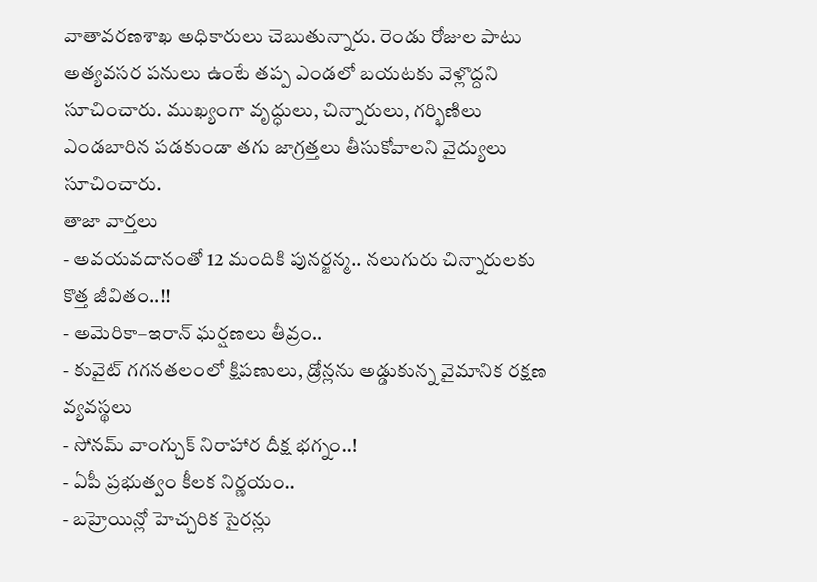వాతావరణశాఖ అధికారులు చెబుతున్నారు. రెండు రోజుల పాటు అత్యవసర పనులు ఉంటే తప్ప ఎండలో బయటకు వెళ్లొద్దని సూచించారు. ముఖ్యంగా వృద్ధులు, చిన్నారులు, గర్భిణిలు ఎండబారిన పడకుండా తగు జాగ్రత్తలు తీసుకోవాలని వైద్యులు సూచించారు.
తాజా వార్తలు
- అవయవదానంతో 12 మందికి పునర్జన్మ.. నలుగురు చిన్నారులకు కొత్త జీవితం..!!
- అమెరికా–ఇరాన్ ఘర్షణలు తీవ్రం..
- కువైట్ గగనతలంలో క్షిపణులు, డ్రోన్లను అడ్డుకున్న వైమానిక రక్షణ వ్యవస్థలు
- సోనమ్ వాంగ్చుక్ నిరాహార దీక్ష భగ్నం..!
- ఏపీ ప్రభుత్వం కీలక నిర్ణయం..
- బహ్రెయిన్లో హెచ్చరిక సైరన్లు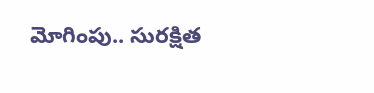మోగింపు.. సురక్షిత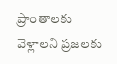ప్రాంతాలకు వెళ్లాలని ప్రజలకు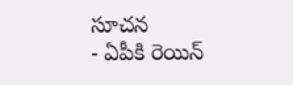సూచన
- ఏపీకి రెయిన్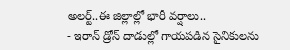అలర్ట్..ఈ జిల్లాల్లో భారీ వర్షాలు..
- ఇరాన్ డ్రోన్ దాడుల్లో గాయపడిన సైనికులను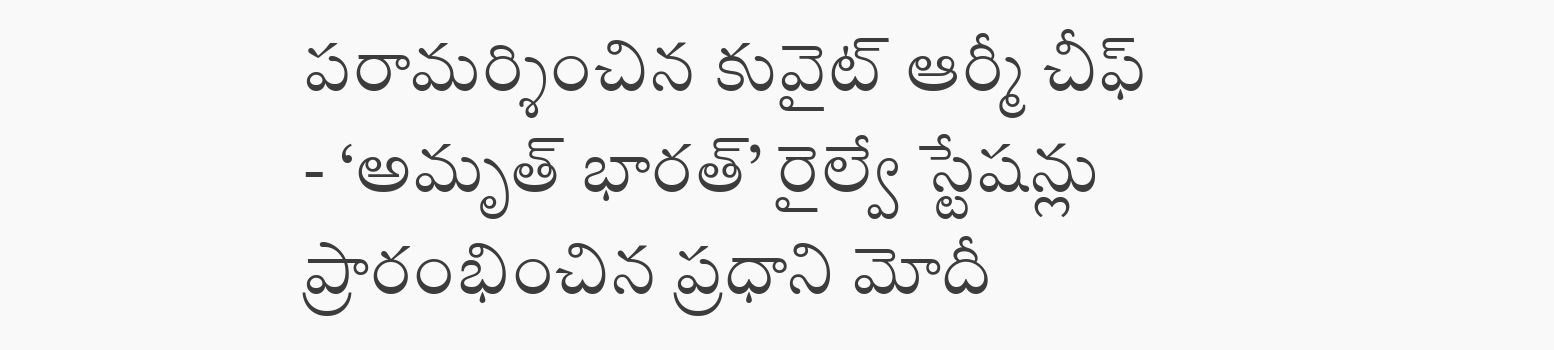పరామర్శించిన కువైట్ ఆర్మీ చీఫ్
- ‘అమృత్ భారత్’ రైల్వే స్టేషన్లు ప్రారంభించిన ప్రధాని మోదీ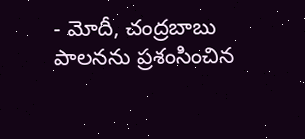- మోదీ, చంద్రబాబు పాలనను ప్రశంసించిన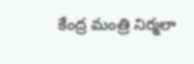కేంద్ర మంత్రి నిర్మలా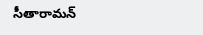సీతారామన్